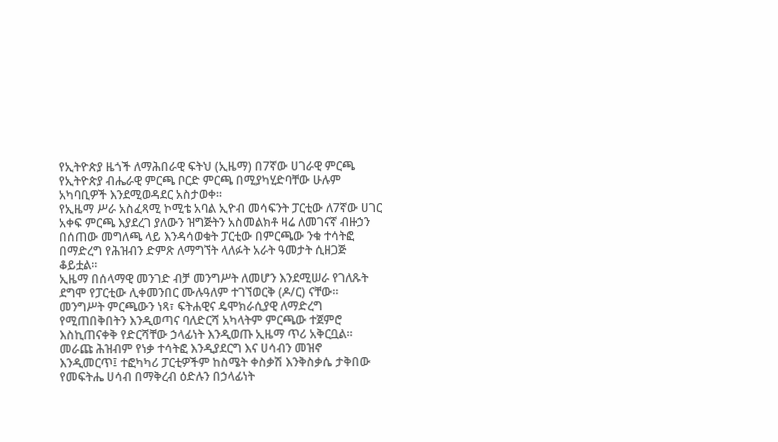የኢትዮጵያ ዜጎች ለማሕበራዊ ፍትህ (ኢዜማ) በ7ኛው ሀገራዊ ምርጫ የኢትዮጵያ ብሔራዊ ምርጫ ቦርድ ምርጫ በሚያካሂድባቸው ሁሉም አካባቢዎች እንደሚወዳደር አስታወቀ።
የኢዜማ ሥራ አስፈጻሚ ኮሚቴ አባል ኢዮብ መሳፍንት ፓርቲው ለ7ኛው ሀገር አቀፍ ምርጫ እያደረገ ያለውን ዝግጅትን አስመልክቶ ዛሬ ለመገናኛ ብዙኃን በሰጠው መግለጫ ላይ እንዳሳወቁት ፓርቲው በምርጫው ንቁ ተሳትፎ በማድረግ የሕዝብን ድምጽ ለማግኘት ላለፉት አራት ዓመታት ሲዘጋጅ ቆይቷል።
ኢዜማ በሰላማዊ መንገድ ብቻ መንግሥት ለመሆን እንደሚሠራ የገለጹት ደግሞ የፓርቲው ሊቀመንበር ሙሉዓለም ተገኘወርቅ (ዶ/ር) ናቸው።
መንግሥት ምርጫውን ነጻ፣ ፍትሐዊና ዴሞክራሲያዊ ለማድረግ የሚጠበቅበትን እንዲወጣና ባለድርሻ አካላትም ምርጫው ተጀምሮ እስኪጠናቀቅ የድርሻቸው ኃላፊነት እንዲወጡ ኢዜማ ጥሪ አቅርቧል።
መራጩ ሕዝብም የነቃ ተሳትፎ እንዲያደርግ እና ሀሳብን መዝኖ እንዲመርጥ፤ ተፎካካሪ ፓርቲዎችም ከስሜት ቀስቃሽ እንቅስቃሴ ታቅበው የመፍትሔ ሀሳብ በማቅረብ ዕድሉን በኃላፊነት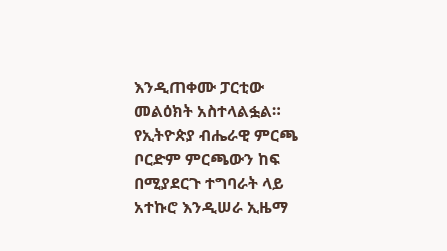እንዲጠቀሙ ፓርቲው መልዕክት አስተላልፏል።
የኢትዮጵያ ብሔራዊ ምርጫ ቦርድም ምርጫውን ከፍ በሚያደርጉ ተግባራት ላይ አተኩሮ እንዲሠራ ኢዜማ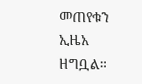መጠየቁን ኢዜአ ዘግቧል።